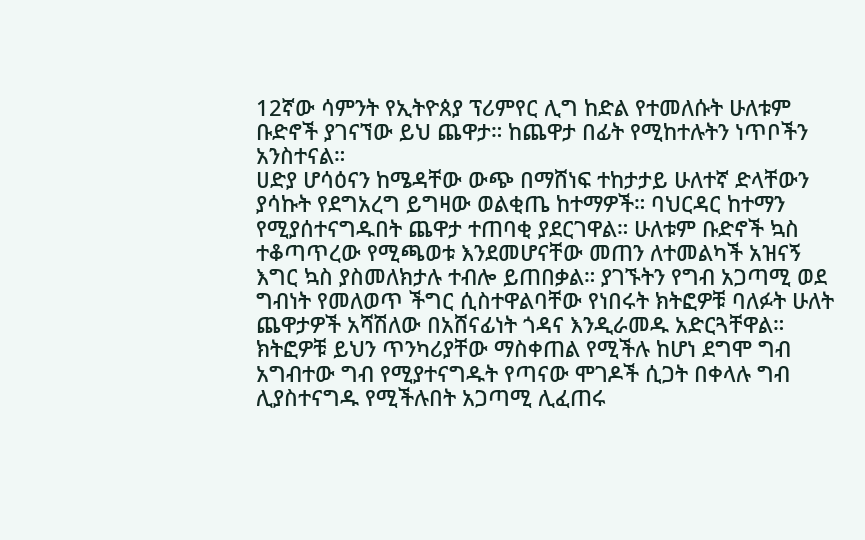12ኛው ሳምንት የኢትዮጰያ ፕሪምየር ሊግ ከድል የተመለሱት ሁለቱም ቡድኖች ያገናኘው ይህ ጨዋታ። ከጨዋታ በፊት የሚከተሉትን ነጥቦችን አንስተናል።
ሀድያ ሆሳዕናን ከሜዳቸው ውጭ በማሸነፍ ተከታታይ ሁለተኛ ድላቸውን ያሳኩት የደግአረግ ይግዛው ወልቂጤ ከተማዎች። ባህርዳር ከተማን የሚያሰተናግዱበት ጨዋታ ተጠባቂ ያደርገዋል። ሁለቱም ቡድኖች ኳስ ተቆጣጥረው የሚጫወቱ እንደመሆናቸው መጠን ለተመልካች አዝናኝ እግር ኳስ ያስመለክታሉ ተብሎ ይጠበቃል። ያገኙትን የግብ አጋጣሚ ወደ ግብነት የመለወጥ ችግር ሲስተዋልባቸው የነበሩት ክትፎዎቹ ባለፉት ሁለት ጨዋታዎች አሻሽለው በአሸናፊነት ጎዳና እንዲራመዱ አድርጓቸዋል። ክትፎዎቹ ይህን ጥንካሪያቸው ማስቀጠል የሚችሉ ከሆነ ደግሞ ግብ አግብተው ግብ የሚያተናግዱት የጣናው ሞገዶች ሲጋት በቀላሉ ግብ ሊያስተናግዱ የሚችሉበት አጋጣሚ ሊፈጠሩ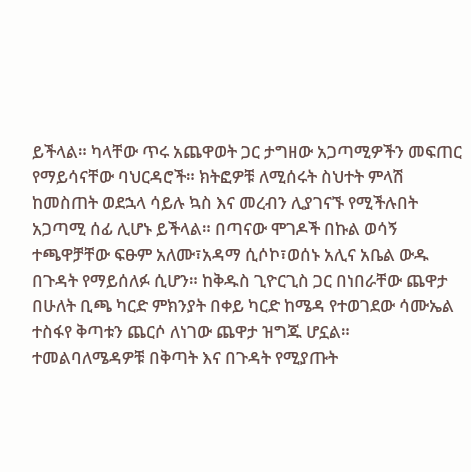ይችላል። ካላቸው ጥሩ አጨዋወት ጋር ታግዘው አጋጣሚዎችን መፍጠር የማይሳናቸው ባህርዳሮች። ክትፎዎቹ ለሚሰሩት ስህተት ምላሽ ከመስጠት ወደኋላ ሳይሉ ኳስ እና መረብን ሊያገናኙ የሚችሉበት አጋጣሚ ሰፊ ሊሆኑ ይችላል። በጣናው ሞገዶች በኩል ወሳኝ ተጫዋቻቸው ፍፁም አለሙ፣አዳማ ሲሶኮ፣ወሰኑ አሊና አቤል ውዱ በጉዳት የማይሰለፉ ሲሆን። ከቅዱስ ጊዮርጊስ ጋር በነበራቸው ጨዋታ በሁለት ቢጫ ካርድ ምክንያት በቀይ ካርድ ከሜዳ የተወገደው ሳሙኤል ተስፋየ ቅጣቱን ጨርሶ ለነገው ጨዋታ ዝግጁ ሆኗል። ተመልባለሜዳዎቹ በቅጣት እና በጉዳት የሚያጡት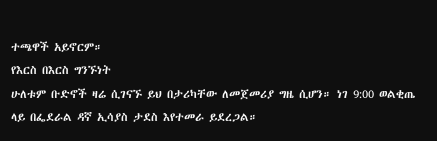ተጫዋች አይኖርም።
የእርስ በእርስ ግንኙነት
ሁለቱም ቡድኖች ዛሬ ሲገናኙ ይህ በታሪካቸው ለመጀመሪያ ግዜ ሲሆን። ነገ 9:00 ወልቂጤ ላይ በፌደራል ዳኛ ኢሳያስ ታደስ እየተመራ ይደረጋል።